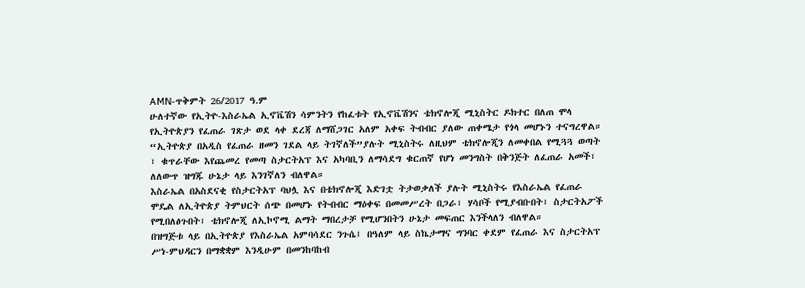AMN-ጥቅምት 26/2017 ዓ.ም
ሁለተኛው የኢትዮ-እስራኤል ኢኖቬሽን ሳምንትን የከፈቱት የኢኖቬሽንና ቴክኖሎጂ ሚኒስትር ዶክተር በለጠ ሞላ የኢትዮጵያን የፈጠራ ገጽታ ወደ ላቀ ደረጃ ለማሸጋገር አለም አቀፍ ትብብር ያለው ጠቀሜታ የጎላ መሆኑን ተናግረዋል።
“ኢትዮጵያ በአዲስ የፈጠራ ዘመን ገደል ላይ ትገኛለች”ያሉት ሚኒስትሩ ለዚህም ቴክኖሎጂን ለመቀበል የሚጓጓ ወጣት ፣ ቁጥራቸው እየጨመረ የመጣ ስታርትአፕ እና አካባቢን ለማሳደግ ቁርጠኛ የሆነ መንግስት በቅንጅት ለፈጠራ አመች፣ ለለውጥ ዝግጁ ሁኔታ ላይ እንገኛለን ብለዋል።
እስራኤል በአስደናቂ የስታርትአፕ ባህሏ እና በቴክኖሎጂ እድገቷ ትታወቃለች ያሉት ሚኒስትሩ የእስራኤል የፈጠራ ሞዴል ለኢትዮጵያ ትምህርት ሰጭ በመሆኑ የትብብር ማዕቀፍ በመመሥረት በጋራ፣ ሃሳቦች የሚያብቡበት፣ ስታርትአፖች የሚበለፅጉበት፣ ቴክኖሎጂ ለኢኮኖሚ ልማት ማበረታቻ የሚሆንበትን ሁኔታ መፍጠር እንችላለን ብለዋል።
በዝግጅቱ ላይ በኢትዮጵያ የእስራኤል አምባሳደር ንጉሴ፤ በዓለም ላይ ስኬታማና ግንባር ቀደም የፈጠራ እና ስታርትአፕ ሥነ-ምህዳርን በማቋቋም እንዲሁም በመንከባከብ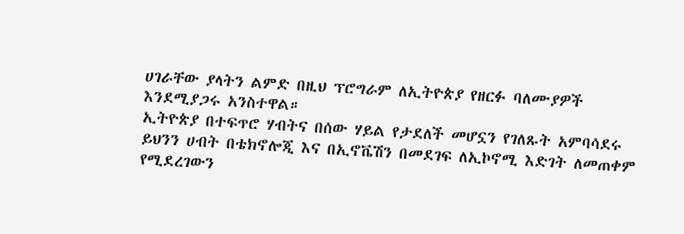ሀገራቸው ያላትን ልምድ በዚህ ፕሮግራም ለኢትዮጵያ የዘርፉ ባለሙያዎች እንደሚያጋሩ አንስተዋል።
ኢትዮጵያ በተፍጥሮ ሃብትና በሰው ሃይል የታደለች መሆኗን የገለጹት አምባሳደሩ ይህንን ሀብት በቴክኖሎጂ እና በኢኖቬሽን በመደገፍ ለኢኮኖሚ እድገት ለመጠቀም የሚደረገውን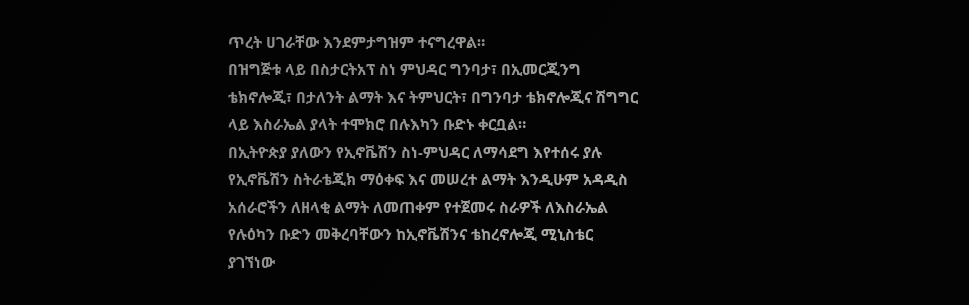ጥረት ሀገራቸው እንደምታግዝም ተናግረዋል።
በዝግጅቱ ላይ በስታርትአፕ ስነ ምህዳር ግንባታ፣ በኢመርጂንግ ቴክኖሎጂ፣ በታለንት ልማት እና ትምህርት፣ በግንባታ ቴክኖሎጂና ሽግግር ላይ እስራኤል ያላት ተሞክሮ በሉእካን ቡድኑ ቀርቧል።
በኢትዮጵያ ያለውን የኢኖቬሽን ስነ-ምህዳር ለማሳደግ እየተሰሩ ያሉ የኢኖቬሽን ስትራቴጂክ ማዕቀፍ እና መሠረተ ልማት እንዲሁም አዳዲስ አሰራሮችን ለዘላቂ ልማት ለመጠቀም የተጀመሩ ስራዎች ለእስራኤል የሉዕካን ቡድን መቅረባቸውን ከኢኖቬሽንና ቴከረኖሎጂ ሚኒስቴር ያገኘነው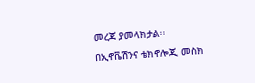መረጃ ያመላክታል፡፡
በኢኖቬሽንና ቴክኖሎጂ መስክ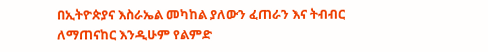በኢትዮጵያና እስራኤል መካከል ያለውን ፈጠራን እና ትብብር ለማጠናከር እንዲሁም የልምድ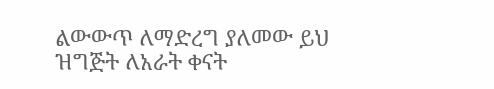ልውውጥ ለማድረግ ያለመው ይህ ዝግጅት ለአራት ቀናት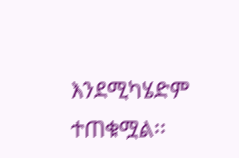እንደሚካሄድም ተጠቁሟል፡፡